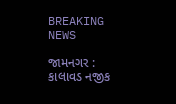BREAKING NEWS

જામનગર : કાલાવડ નજીક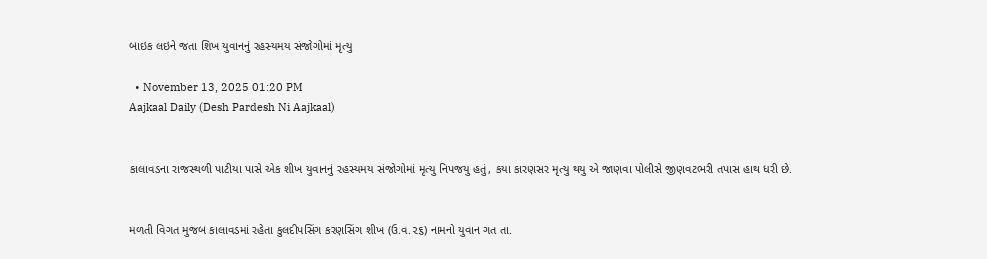બાઇક લઇને જતા શિખ યુવાનનું રહસ્યમય સંજોગોમાં મૃત્યુ

  • November 13, 2025 01:20 PM
Aajkaal Daily (Desh Pardesh Ni Aajkaal)


કાલાવડના રાજસ્થળી પાટીયા પાસે એક શીખ યુવાનનું રહસ્યમય સંજોગોમાં મૃત્યુ નિપજયુ હતું, કયા કારણસર મૃત્યુ થયુ એ જાણવા પોલીસે જીણવટભરી તપાસ હાથ ધરી છે.


મળતી વિગત મુજબ કાલાવડમાં રહેતા કુલદીપસિંગ કરણસિંગ શીખ (ઉ.વ.૨૬) નામનો યુવાન ગત તા.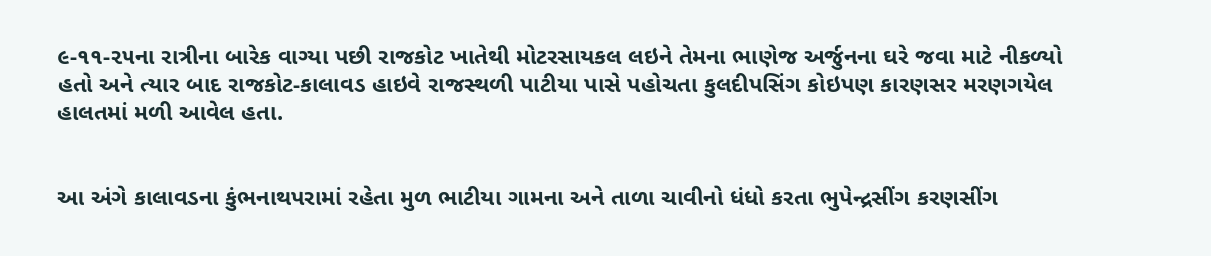૯-૧૧-૨૫ના રાત્રીના બારેક વાગ્યા પછી રાજકોટ ખાતેથી મોટરસાયકલ લઇને તેમના ભાણેજ અર્જુનના ઘરે જવા માટે નીકળ્યો હતો અને ત્યાર બાદ રાજકોટ-કાલાવડ હાઇવે રાજસ્થળી પાટીયા પાસે પહોચતા કુલદીપસિંગ કોઇપણ કારણસર મરણગયેલ હાલતમાં મળી આવેલ હતા.


આ અંગે કાલાવડના કુંભનાથપરામાં રહેતા મુળ ભાટીયા ગામના અને તાળા ચાવીનો ધંધો કરતા ભુપેન્દ્રસીંગ કરણસીંગ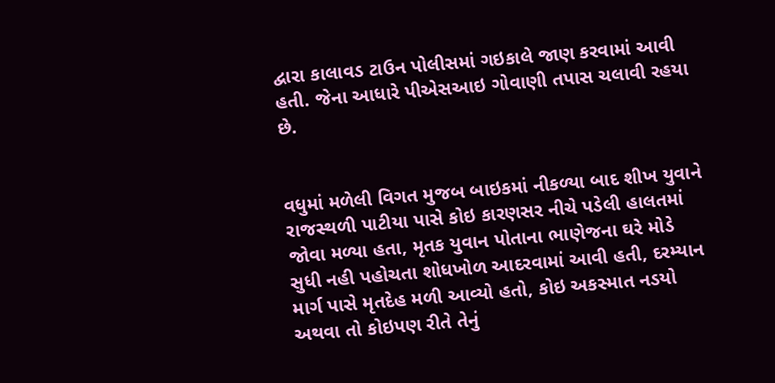દ્વારા કાલાવડ ટાઉન પોલીસમાં ગઇકાલે જાણ કરવામાં આવી હતી. જેના આધારે પીએસઆઇ ગોવાણી તપાસ ચલાવી રહયા છે.


વધુમાં મળેલી વિગત મુજબ બાઇકમાં નીકળ્યા બાદ શીખ યુવાને રાજસ્થળી પાટીયા પાસે કોઇ કારણસર નીચે પડેલી હાલતમાં જોવા મળ્યા હતા, મૃતક યુવાન પોતાના ભાણેજના ઘરે મોડે સુધી નહી પહોચતા શોધખોળ આદરવામાં આવી હતી, દરમ્યાન માર્ગ પાસે મૃતદેહ મળી આવ્યો હતો, કોઇ અકસ્માત નડયો અથવા તો કોઇપણ રીતે તેનું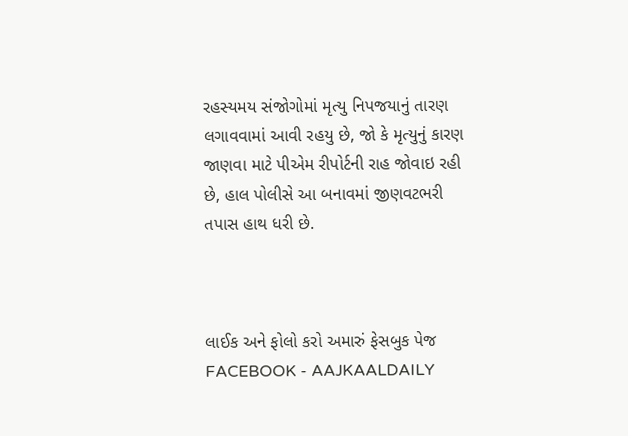રહસ્યમય સંજોગોમાં મૃત્યુ નિપજયાનું તારણ લગાવવામાં આવી રહયુ છે, જો કે મૃત્યુનું કારણ જાણવા માટે પીએમ રીપોર્ટની રાહ જોવાઇ રહી છે, હાલ પોલીસે આ બનાવમાં જીણવટભરી તપાસ હાથ ધરી છે.



લાઈક અને ફોલો કરો અમારું ફેસબુક પેજ FACEBOOK - AAJKAALDAILY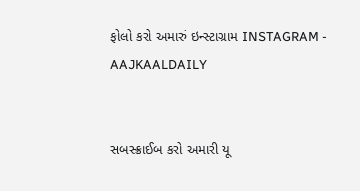ફોલો કરો અમારું ઇન્સ્ટાગ્રામ INSTAGRAM - AAJKAALDAILY


સબસ્ક્રાઈબ કરો અમારી યૂ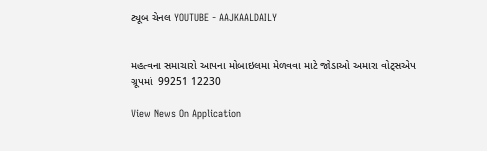ટ્યૂબ ચેનલ YOUTUBE - AAJKAALDAILY


મહત્વના સમાચારો આપના મોબાઇલમા મેળવવા માટે જોડાઓ અમારા વોટ્સએપ ગ્રૂપમાં  99251 12230

View News On Application